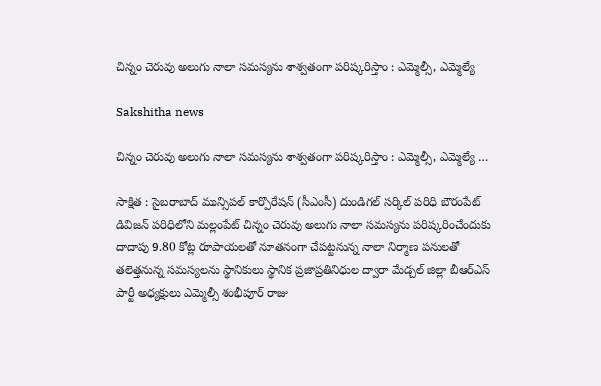చిన్నం చెరువు అలుగు నాలా సమస్యను శాశ్వతంగా పరిష్కరిస్తాం : ఎమ్మెల్సీ, ఎమ్మెల్యే

Sakshitha news

చిన్నం చెరువు అలుగు నాలా సమస్యను శాశ్వతంగా పరిష్కరిస్తాం : ఎమ్మెల్సీ, ఎమ్మెల్యే …

సాక్షిత : సైబరాబాద్ మున్సిపల్ కార్పొరేషన్ (సీఎంసీ) దుండిగల్ సర్కిల్ పరిధి బౌరంపేట్ డివిజన్ పరిధిలోని మల్లంపేట్ చిన్నం చెరువు అలుగు నాలా సమస్యను పరిష్కరించేందుకు దాదాపు 9.80 కోట్ల రూపాయలతో నూతనంగా చేపట్టనున్న నాలా నిర్మాణ పనులతో తలెత్తనున్న సమస్యలను స్థానికులు స్థానిక ప్రజాప్రతినిధుల ద్వారా మేడ్చల్ జిల్లా బీఆర్ఎస్ పార్టీ అధ్యక్షులు ఎమ్మెల్సీ శంభీపూర్ రాజు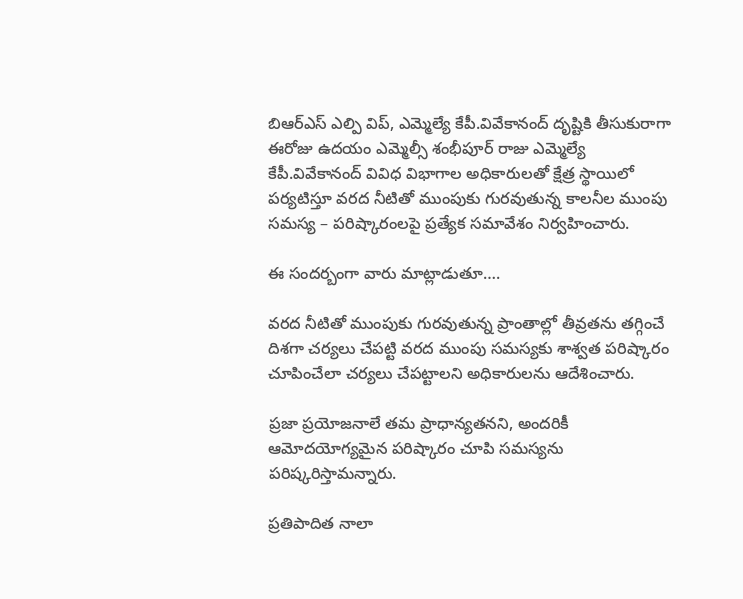బిఆర్ఎస్ ఎల్పి విప్, ఎమ్మెల్యే కేపీ.వివేకానంద్ దృష్టికి తీసుకురాగా ఈరోజు ఉదయం ఎమ్మెల్సీ శంభీపూర్ రాజు ఎమ్మెల్యే కేపీ.వివేకానంద్ వివిధ విభాగాల అధికారులతో క్షేత్ర స్థాయిలో పర్యటిస్తూ వరద నీటితో ముంపుకు గురవుతున్న కాలనీల ముంపు సమస్య – పరిష్కారంలపై ప్రత్యేక సమావేశం నిర్వహించారు.

ఈ సందర్బంగా వారు మాట్లాడుతూ….

వరద నీటితో ముంపుకు గురవుతున్న ప్రాంతాల్లో తీవ్రతను తగ్గించే దిశగా చర్యలు చేపట్టి వరద ముంపు సమస్యకు శాశ్వత పరిష్కారం చూపించేలా చర్యలు చేపట్టాలని అధికారులను ఆదేశించారు.

ప్రజా ప్రయోజనాలే తమ ప్రాధాన్యతనని, అందరికీ ఆమోదయోగ్యమైన పరిష్కారం చూపి సమస్యను పరిష్కరిస్తామన్నారు.

ప్రతిపాదిత నాలా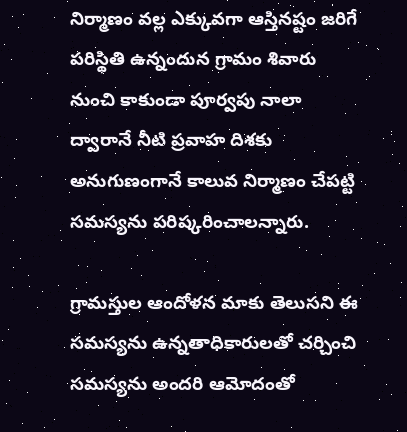నిర్మాణం వల్ల ఎక్కువగా ఆస్తినష్టం జరిగే పరిస్థితి ఉన్నందున గ్రామం శివారు నుంచి కాకుండా పూర్వపు నాలా ద్వారానే నీటి ప్రవాహ దిశకు అనుగుణంగానే కాలువ నిర్మాణం చేపట్టి సమస్యను పరిష్కరించాలన్నారు.

గ్రామస్తుల ఆందోళన మాకు తెలుసని ఈ సమస్యను ఉన్నతాధికారులతో చర్చించి సమస్యను అందరి ఆమోదంతో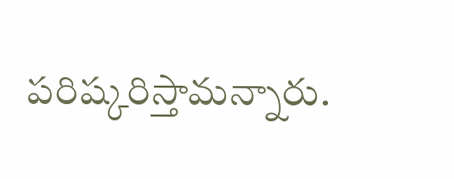పరిష్కరిస్తామన్నారు.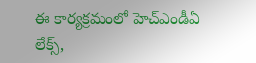ఈ కార్యక్రమంలో హెచ్ఎండీఏ లేక్స్,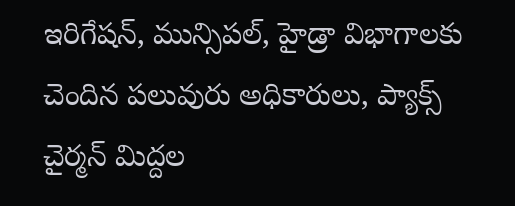ఇరిగేషన్, మున్సిపల్, హైడ్రా విభాగాలకు చెందిన పలువురు అధికారులు, ప్యాక్స్ చైర్మన్ మిద్దల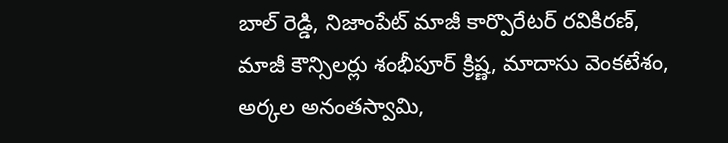బాల్ రెడ్డి, నిజాంపేట్ మాజీ కార్పొరేటర్ రవికిరణ్, మాజీ కౌన్సిలర్లు శంభీపూర్ క్రిష్ణ, మాదాసు వెంకటేశం, అర్కల అనంతస్వామి,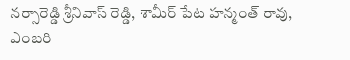నర్సారెడ్డి శ్రీనివాస్ రెడ్డి, శామీర్ పేట హన్మంత్ రావు, ఎంబరి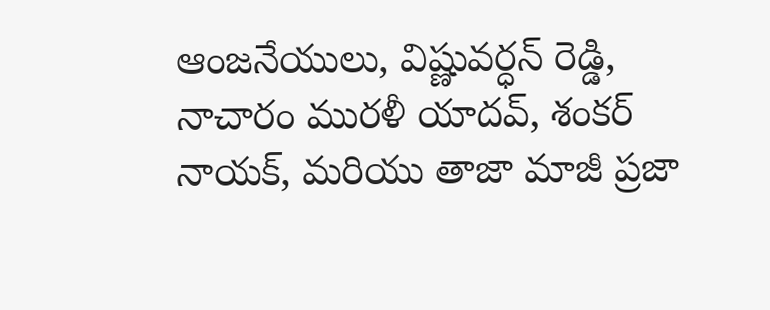ఆంజనేయులు, విష్ణువర్ధన్ రెడ్డి, నాచారం మురళీ యాదవ్, శంకర్ నాయక్, మరియు తాజా మాజీ ప్రజా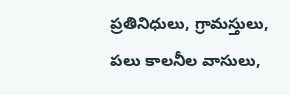ప్రతినిధులు, గ్రామస్తులు, పలు కాలనీల వాసులు,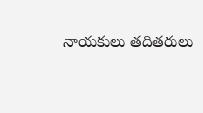నాయకులు తదితరులు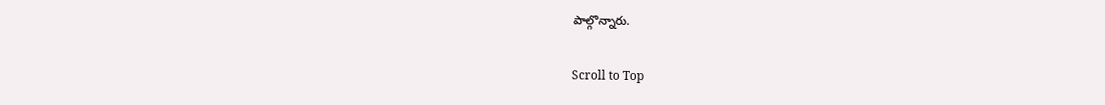పాల్గొన్నారు.

Scroll to Top